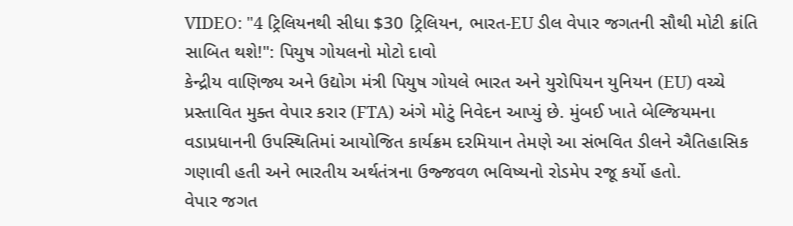VIDEO: "4 ટ્રિલિયનથી સીધા $30 ટ્રિલિયન, ભારત-EU ડીલ વેપાર જગતની સૌથી મોટી ક્રાંતિ સાબિત થશે!": પિયુષ ગોયલનો મોટો દાવો
કેન્દ્રીય વાણિજ્ય અને ઉદ્યોગ મંત્રી પિયુષ ગોયલે ભારત અને યુરોપિયન યુનિયન (EU) વચ્ચે પ્રસ્તાવિત મુક્ત વેપાર કરાર (FTA) અંગે મોટું નિવેદન આપ્યું છે. મુંબઈ ખાતે બેલ્જિયમના વડાપ્રધાનની ઉપસ્થિતિમાં આયોજિત કાર્યક્રમ દરમિયાન તેમણે આ સંભવિત ડીલને ઐતિહાસિક ગણાવી હતી અને ભારતીય અર્થતંત્રના ઉજ્જવળ ભવિષ્યનો રોડમેપ રજૂ કર્યો હતો.
વેપાર જગત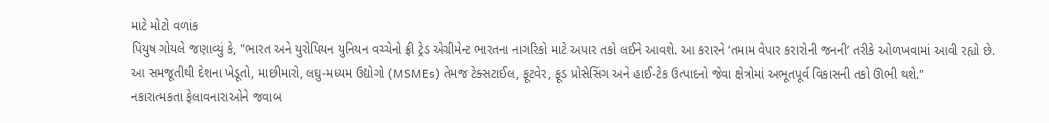માટે મોટો વળાંક
પિયુષ ગોયલે જણાવ્યું કે, "ભારત અને યુરોપિયન યુનિયન વચ્ચેનો ફ્રી ટ્રેડ એગ્રીમેન્ટ ભારતના નાગરિકો માટે અપાર તકો લઈને આવશે. આ કરારને ‘તમામ વેપાર કરારોની જનની’ તરીકે ઓળખવામાં આવી રહ્યો છે. આ સમજૂતીથી દેશના ખેડૂતો, માછીમારો, લઘુ-મધ્યમ ઉદ્યોગો (MSMEs) તેમજ ટેક્સટાઈલ, ફૂટવેર, ફૂડ પ્રોસેસિંગ અને હાઈ-ટેક ઉત્પાદનો જેવા ક્ષેત્રોમાં અભૂતપૂર્વ વિકાસની તકો ઊભી થશે."
નકારાત્મકતા ફેલાવનારાઓને જવાબ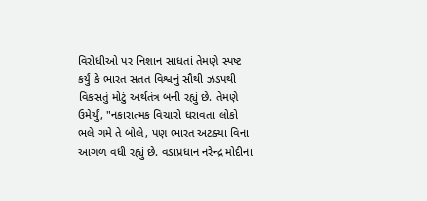વિરોધીઓ પર નિશાન સાધતાં તેમણે સ્પષ્ટ કર્યું કે ભારત સતત વિશ્વનું સૌથી ઝડપથી વિકસતું મોટું અર્થતંત્ર બની રહ્યું છે. તેમણે ઉમેર્યું, "નકારાત્મક વિચારો ધરાવતા લોકો ભલે ગમે તે બોલે, પણ ભારત અટક્યા વિના આગળ વધી રહ્યું છે. વડાપ્રધાન નરેન્દ્ર મોદીના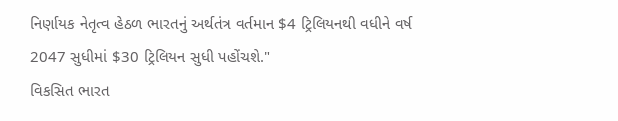નિર્ણાયક નેતૃત્વ હેઠળ ભારતનું અર્થતંત્ર વર્તમાન $4 ટ્રિલિયનથી વધીને વર્ષ 2047 સુધીમાં $30 ટ્રિલિયન સુધી પહોંચશે."
વિકસિત ભારત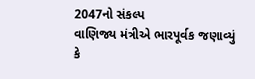2047નો સંકલ્પ
વાણિજ્ય મંત્રીએ ભારપૂર્વક જણાવ્યું કે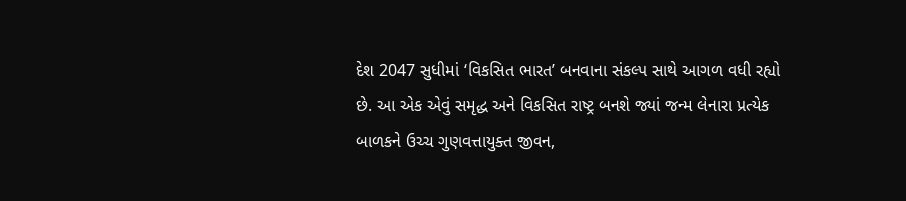દેશ 2047 સુધીમાં ‘વિકસિત ભારત’ બનવાના સંકલ્પ સાથે આગળ વધી રહ્યો છે. આ એક એવું સમૃદ્ધ અને વિકસિત રાષ્ટ્ર બનશે જ્યાં જન્મ લેનારા પ્રત્યેક બાળકને ઉચ્ચ ગુણવત્તાયુક્ત જીવન,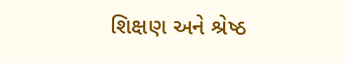શિક્ષણ અને શ્રેષ્ઠ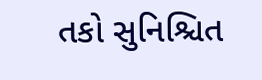તકો સુનિશ્ચિત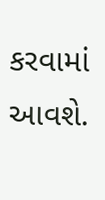કરવામાં આવશે.